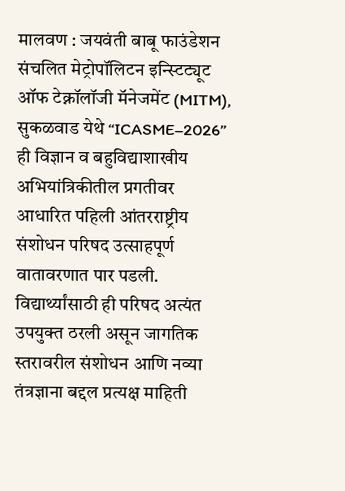मालवण : जयवंती बाबू फाउंडेशन संचलित मेट्रोपॉलिटन इन्स्टिट्यूट ऑफ टेक्नॉलॉजी मॅनेजमेंट (MITM), सुकळवाड येथे “ICASME–2026” ही विज्ञान व बहुविद्याशाखीय अभियांत्रिकीतील प्रगतीवर आधारित पहिली आंतरराष्ट्रीय संशोधन परिषद उत्साहपूर्ण वातावरणात पार पडली. विद्यार्थ्यांसाठी ही परिषद अत्यंत उपयुक्त ठरली असून जागतिक स्तरावरील संशोधन आणि नव्या तंत्रज्ञाना बद्दल प्रत्यक्ष माहिती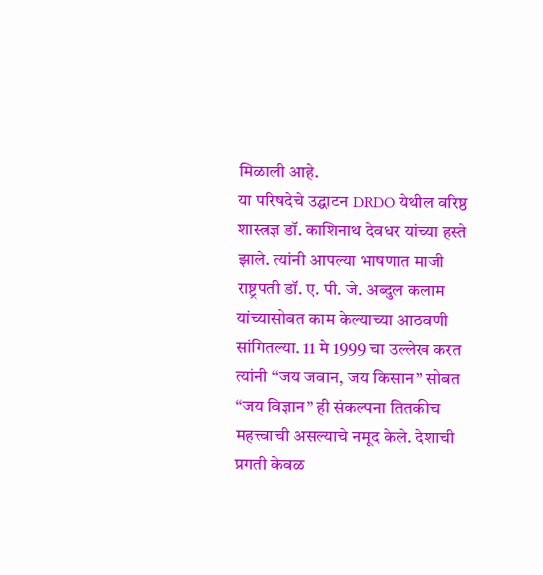मिळाली आहे.
या परिषदेचे उद्घाटन DRDO येथील वरिष्ठ शास्त्रज्ञ डॉ. काशिनाथ देवधर यांच्या हस्ते झाले. त्यांनी आपल्या भाषणात माजी राष्ट्रपती डॉ. ए. पी. जे. अब्दुल कलाम यांच्यासोबत काम केल्याच्या आठवणी सांगितल्या. 11 मे 1999 चा उल्लेख करत त्यांनी “जय जवान, जय किसान” सोबत “जय विज्ञान” ही संकल्पना तितकीच महत्त्वाची असल्याचे नमूद केले. देशाची प्रगती केवळ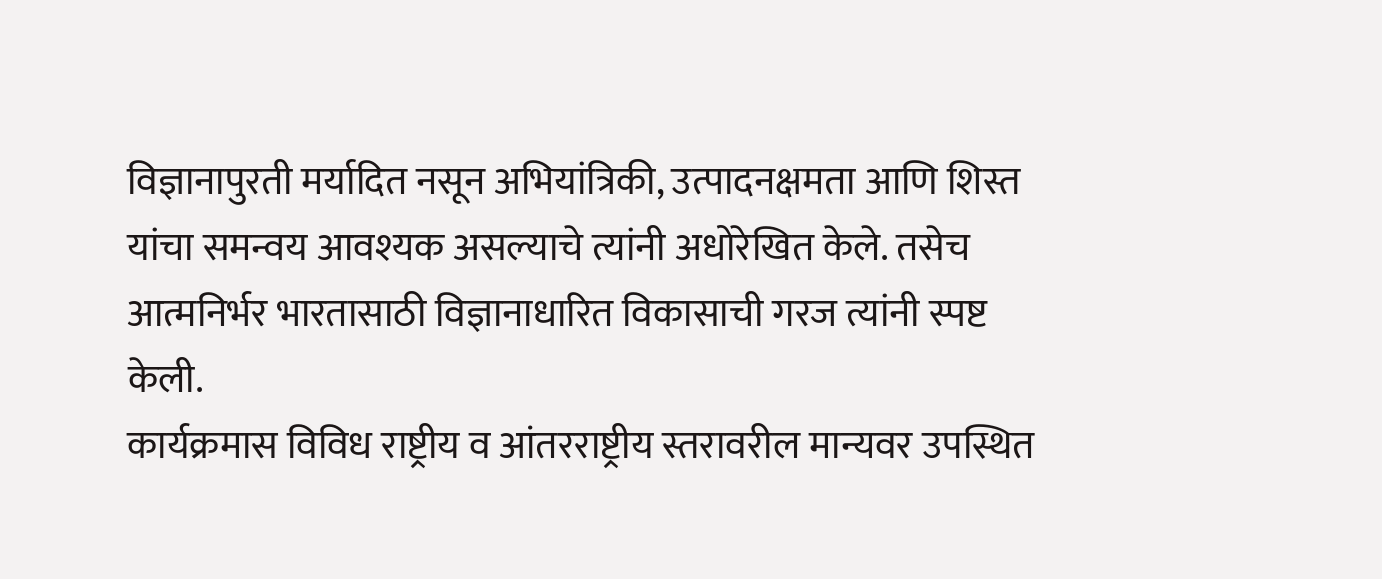विज्ञानापुरती मर्यादित नसून अभियांत्रिकी, उत्पादनक्षमता आणि शिस्त यांचा समन्वय आवश्यक असल्याचे त्यांनी अधोरेखित केले. तसेच आत्मनिर्भर भारतासाठी विज्ञानाधारित विकासाची गरज त्यांनी स्पष्ट केली.
कार्यक्रमास विविध राष्ट्रीय व आंतरराष्ट्रीय स्तरावरील मान्यवर उपस्थित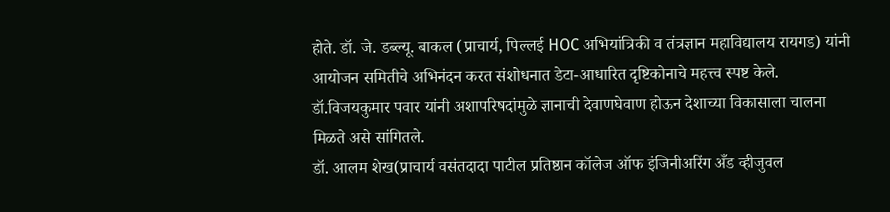होते. डॉ. जे. डब्ल्यू. बाकल (प्राचार्य, पिल्लई HOC अभियांत्रिकी व तंत्रज्ञान महाविद्यालय रायगड) यांनी आयोजन समितीचे अभिनंदन करत संशोधनात डेटा-आधारित दृष्टिकोनाचे महत्त्व स्पष्ट केले. डॉ.विजयकुमार पवार यांनी अशापरिषदांमुळे ज्ञानाची देवाणघेवाण होऊन देशाच्या विकासाला चालना मिळते असे सांगितले.
डॉ. आलम शेख(प्राचार्य वसंतदादा पाटील प्रतिष्ठान कॉलेज ऑफ इंजिनीअरिंग अँड व्हीजुवल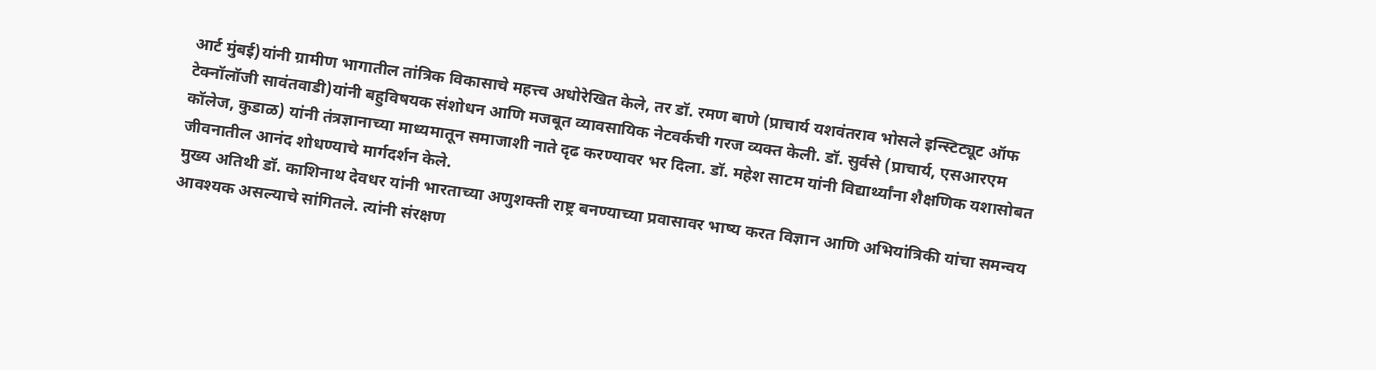आर्ट मुंबई)यांनी ग्रामीण भागातील तांत्रिक विकासाचे महत्त्व अधोरेखित केले, तर डॉ. रमण बाणे (प्राचार्य यशवंतराव भोसले इन्स्टिट्यूट ऑफ टेक्नॉलॉजी सावंतवाडी)यांनी बहुविषयक संशोधन आणि मजबूत व्यावसायिक नेटवर्कची गरज व्यक्त केली. डॉ. सुर्वसे (प्राचार्य, एसआरएम कॉलेज, कुडाळ) यांनी तंत्रज्ञानाच्या माध्यमातून समाजाशी नाते दृढ करण्यावर भर दिला. डॉ. महेश साटम यांनी विद्यार्थ्यांना शैक्षणिक यशासोबत जीवनातील आनंद शोधण्याचे मार्गदर्शन केले.
मुख्य अतिथी डॉ. काशिनाथ देवधर यांनी भारताच्या अणुशक्ती राष्ट्र बनण्याच्या प्रवासावर भाष्य करत विज्ञान आणि अभियांत्रिकी यांचा समन्वय आवश्यक असल्याचे सांगितले. त्यांनी संरक्षण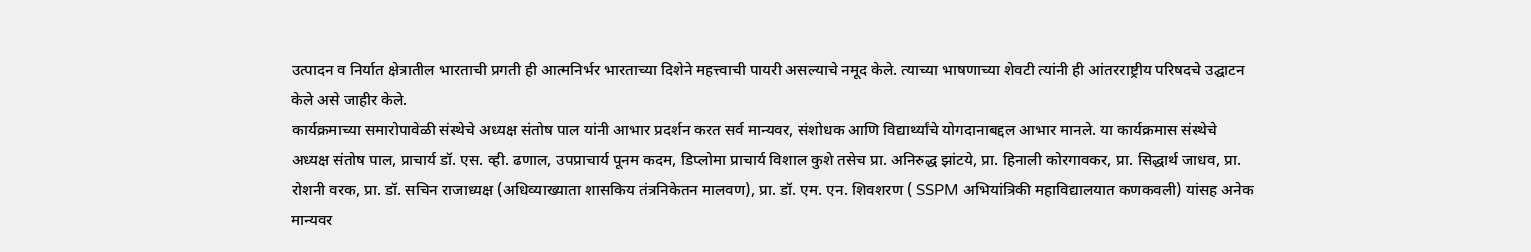उत्पादन व निर्यात क्षेत्रातील भारताची प्रगती ही आत्मनिर्भर भारताच्या दिशेने महत्त्वाची पायरी असल्याचे नमूद केले. त्याच्या भाषणाच्या शेवटी त्यांनी ही आंतरराष्ट्रीय परिषदचे उद्घाटन केले असे जाहीर केले.
कार्यक्रमाच्या समारोपावेळी संस्थेचे अध्यक्ष संतोष पाल यांनी आभार प्रदर्शन करत सर्व मान्यवर, संशोधक आणि विद्यार्थ्यांचे योगदानाबद्दल आभार मानले. या कार्यक्रमास संस्थेचे अध्यक्ष संतोष पाल, प्राचार्य डॉ. एस. व्ही. ढणाल, उपप्राचार्य पूनम कदम, डिप्लोमा प्राचार्य विशाल कुशे तसेच प्रा. अनिरुद्ध झांटये, प्रा. हिनाली कोरगावकर, प्रा. सिद्धार्थ जाधव, प्रा. रोशनी वरक, प्रा. डॉ. सचिन राजाध्यक्ष (अधिव्याख्याता शासकिय तंत्रनिकेतन मालवण), प्रा. डॉ. एम. एन. शिवशरण ( SSPM अभियांत्रिकी महाविद्यालयात कणकवली) यांसह अनेक मान्यवर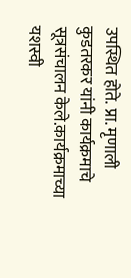उपस्थित होते. प्रा. मृणाली कुडतरकर यांनी कार्यक्रमाचे सूत्रसंचालन केले.कार्यक्रमाच्या यशस्वी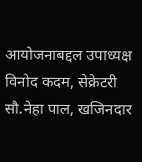आयोजनाबद्दल उपाध्यक्ष विनोद कदम, सेक्रेटरी सौ.नेहा पाल, खजिनदार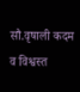सौ.वृषाली कदम व विश्वस्त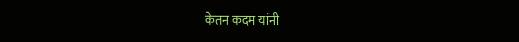केतन कदम यांनी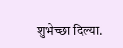शुभेच्छा दिल्या.